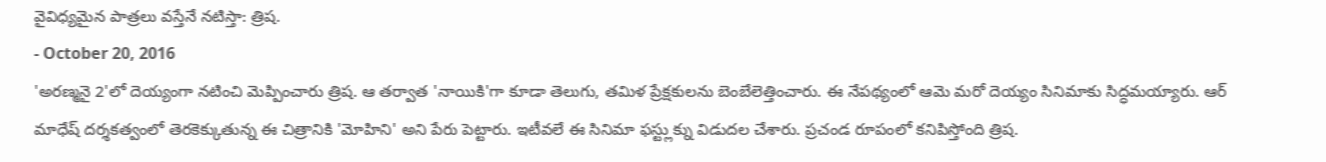వైవిధ్యమైన పాత్రలు వస్తేనే నటిస్తా: త్రిష.
- October 20, 2016
'అరణ్మనై 2'లో దెయ్యంగా నటించి మెప్పించారు త్రిష. ఆ తర్వాత 'నాయికి'గా కూడా తెలుగు, తమిళ ప్రేక్షకులను బెంబేలెత్తించారు. ఈ నేపథ్యంలో ఆమె మరో దెయ్యం సినిమాకు సిద్ధమయ్యారు. ఆర్ మాధేష్ దర్శకత్వంలో తెరకెక్కుతున్న ఈ చిత్రానికి 'మోహిని' అని పేరు పెట్టారు. ఇటీవలే ఈ సినిమా ఫస్ట్లుక్ను విడుదల చేశారు. ప్రచండ రూపంలో కనిపిస్తోంది త్రిష.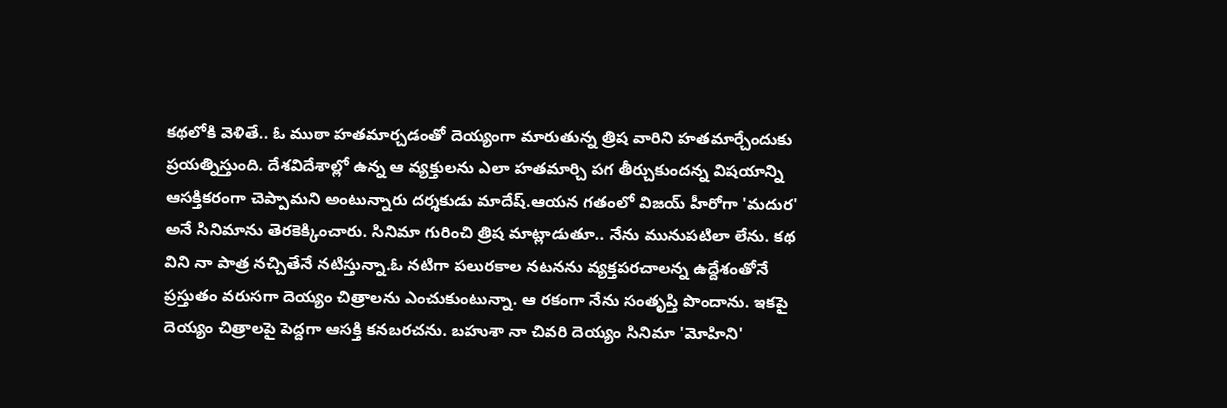కథలోకి వెళితే.. ఓ ముఠా హతమార్చడంతో దెయ్యంగా మారుతున్న త్రిష వారిని హతమార్చేందుకు ప్రయత్నిస్తుంది. దేశవిదేశాల్లో ఉన్న ఆ వ్యక్తులను ఎలా హతమార్చి పగ తీర్చుకుందన్న విషయాన్ని ఆసక్తికరంగా చెప్పామని అంటున్నారు దర్శకుడు మాదేష్.ఆయన గతంలో విజయ్ హీరోగా 'మదుర' అనే సినిమాను తెరకెక్కించారు. సినిమా గురించి త్రిష మాట్లాడుతూ.. నేను మునుపటిలా లేను. కథ విని నా పాత్ర నచ్చితేనే నటిస్తున్నా.ఓ నటిగా పలురకాల నటనను వ్యక్తపరచాలన్న ఉద్దేశంతోనే ప్రస్తుతం వరుసగా దెయ్యం చిత్రాలను ఎంచుకుంటున్నా. ఆ రకంగా నేను సంతృప్తి పొందాను. ఇకపై దెయ్యం చిత్రాలపై పెద్దగా ఆసక్తి కనబరచను. బహుశా నా చివరి దెయ్యం సినిమా 'మోహిని'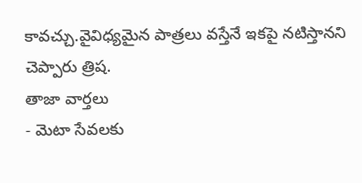కావచ్చు.వైవిధ్యమైన పాత్రలు వస్తేనే ఇకపై నటిస్తానని చెప్పారు త్రిష.
తాజా వార్తలు
- మెటా సేవలకు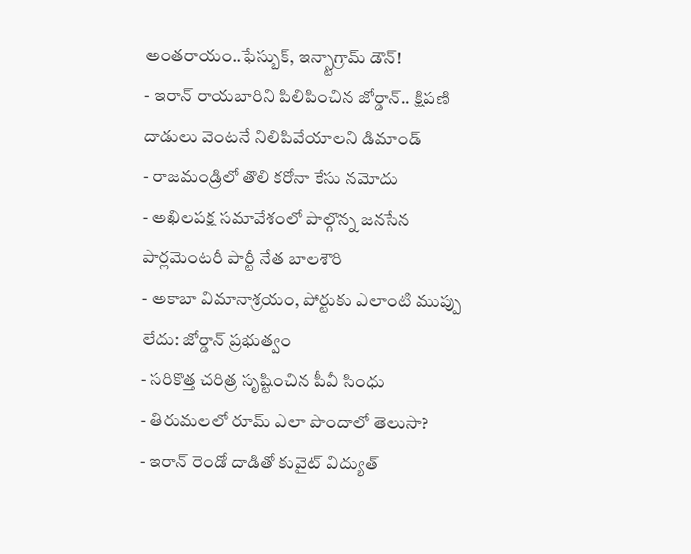అంతరాయం..ఫేస్బుక్, ఇన్స్టాగ్రామ్ డౌన్!
- ఇరాన్ రాయబారిని పిలిపించిన జోర్డాన్.. క్షిపణి దాడులు వెంటనే నిలిపివేయాలని డిమాండ్
- రాజమండ్రిలో తొలి కరోనా కేసు నమోదు
- అఖిలపక్ష సమావేశంలో పాల్గొన్న జనసేన పార్లమెంటరీ పార్టీ నేత బాలశౌరి
- అకాబా విమానాశ్రయం, పోర్టుకు ఎలాంటి ముప్పు లేదు: జోర్డాన్ ప్రభుత్వం
- సరికొత్త చరిత్ర సృష్టించిన పీవీ సింధు
- తిరుమలలో రూమ్ ఎలా పొందాలో తెలుసా?
- ఇరాన్ రెండో దాడితో కువైట్ విద్యుత్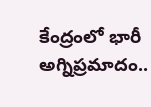కేంద్రంలో భారీ అగ్నిప్రమాదం..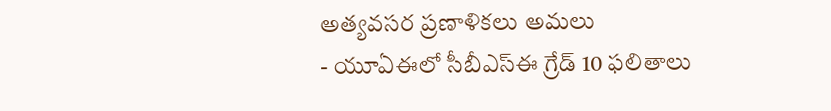అత్యవసర ప్రణాళికలు అమలు
- యూఏఈలో సీబీఎస్ఈ గ్రేడ్ 10 ఫలితాలు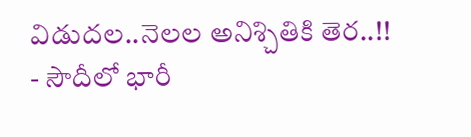విడుదల..నెలల అనిశ్చితికి తెర..!!
- సౌదీలో భారీ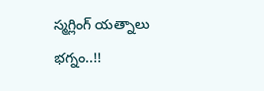స్మగ్లింగ్ యత్నాలు భగ్నం..!!